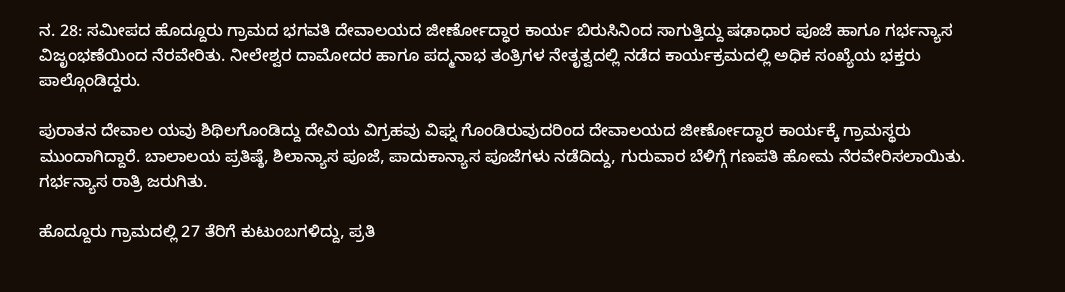ನ. 28: ಸಮೀಪದ ಹೊದ್ದೂರು ಗ್ರಾಮದ ಭಗವತಿ ದೇವಾಲಯದ ಜೀರ್ಣೋದ್ಧಾರ ಕಾರ್ಯ ಬಿರುಸಿನಿಂದ ಸಾಗುತ್ತಿದ್ದು ಷಢಾಧಾರ ಪೂಜೆ ಹಾಗೂ ಗರ್ಭನ್ಯಾಸ ವಿಜೃಂಭಣೆಯಿಂದ ನೆರವೇರಿತು. ನೀಲೇಶ್ವರ ದಾಮೋದರ ಹಾಗೂ ಪದ್ಮನಾಭ ತಂತ್ರಿಗಳ ನೇತೃತ್ವದಲ್ಲಿ ನಡೆದ ಕಾರ್ಯಕ್ರಮದಲ್ಲಿ ಅಧಿಕ ಸಂಖ್ಯೆಯ ಭಕ್ತರು ಪಾಲ್ಗೊಂಡಿದ್ದರು.

ಪುರಾತನ ದೇವಾಲ ಯವು ಶಿಥಿಲಗೊಂಡಿದ್ದು ದೇವಿಯ ವಿಗ್ರಹವು ವಿಘ್ನ ಗೊಂಡಿರುವುದರಿಂದ ದೇವಾಲಯದ ಜೀರ್ಣೋದ್ಧಾರ ಕಾರ್ಯಕ್ಕೆ ಗ್ರಾಮಸ್ಥರು ಮುಂದಾಗಿದ್ದಾರೆ. ಬಾಲಾಲಯ ಪ್ರತಿಷ್ಠೆ, ಶಿಲಾನ್ಯಾಸ ಪೂಜೆ, ಪಾದುಕಾನ್ಯಾಸ ಪೂಜೆಗಳು ನಡೆದಿದ್ದು, ಗುರುವಾರ ಬೆಳಿಗ್ಗೆ ಗಣಪತಿ ಹೋಮ ನೆರವೇರಿಸಲಾಯಿತು. ಗರ್ಭನ್ಯಾಸ ರಾತ್ರಿ ಜರುಗಿತು.

ಹೊದ್ದೂರು ಗ್ರಾಮದಲ್ಲಿ 27 ತೆರಿಗೆ ಕುಟುಂಬಗಳಿದ್ದು, ಪ್ರತಿ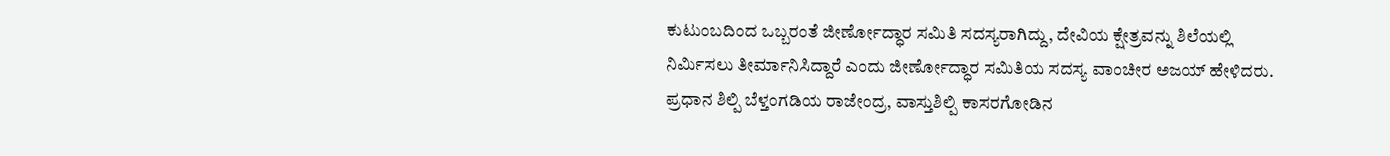ಕುಟುಂಬದಿಂದ ಒಬ್ಬರಂತೆ ಜೀರ್ಣೋದ್ಧಾರ ಸಮಿತಿ ಸದಸ್ಯರಾಗಿದ್ದು, ದೇವಿಯ ಕ್ಷೇತ್ರವನ್ನು ಶಿಲೆಯಲ್ಲಿ ನಿರ್ಮಿಸಲು ತೀರ್ಮಾನಿಸಿದ್ದಾರೆ ಎಂದು ಜೀರ್ಣೋದ್ಧಾರ ಸಮಿತಿಯ ಸದಸ್ಯ ವಾಂಚೀರ ಅಜಯ್ ಹೇಳಿದರು. ಪ್ರಧಾನ ಶಿಲ್ಪಿ ಬೆಳ್ತಂಗಡಿಯ ರಾಜೇಂದ್ರ, ವಾಸ್ತುಶಿಲ್ಪಿ ಕಾಸರಗೋಡಿನ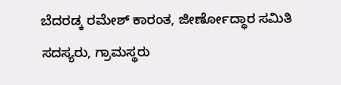ಬೆದರಡ್ಕ ರಮೇಶ್ ಕಾರಂತ, ಜೀರ್ಣೋದ್ಧಾರ ಸಮಿತಿ ಸದಸ್ಯರು, ಗ್ರಾಮಸ್ಥರು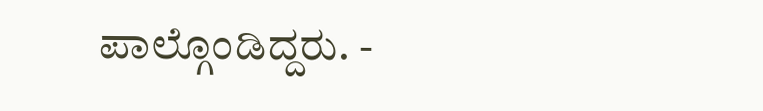ಪಾಲ್ಗೊಂಡಿದ್ದರು. -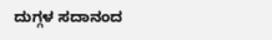ದುಗ್ಗಳ ಸದಾನಂದ